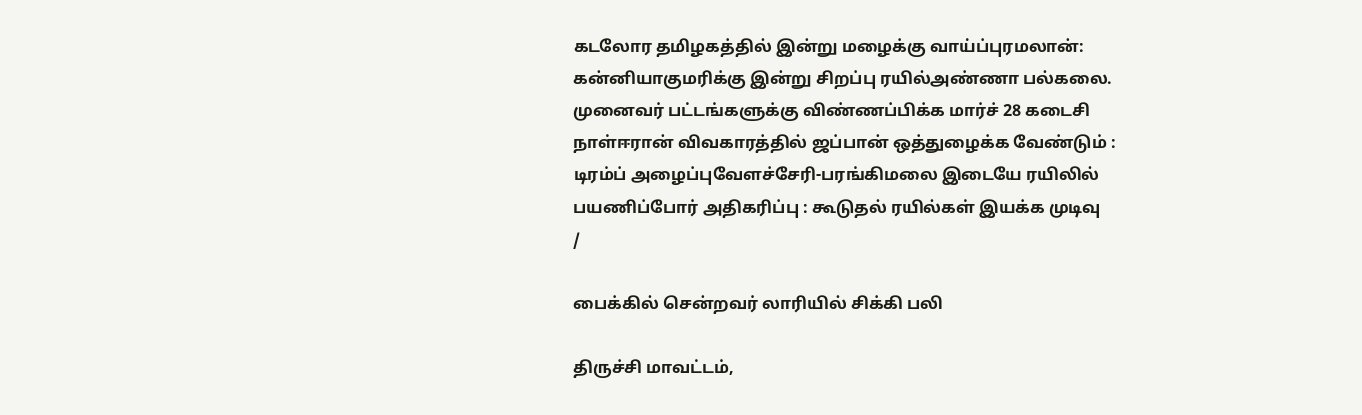கடலோர தமிழகத்தில் இன்று மழைக்கு வாய்ப்புரமலான்: கன்னியாகுமரிக்கு இன்று சிறப்பு ரயில்அண்ணா பல்கலை. முனைவர் பட்டங்களுக்கு விண்ணப்பிக்க மார்ச் 28 கடைசி நாள்ஈரான் விவகாரத்தில் ஜப்பான் ஒத்துழைக்க வேண்டும் : டிரம்ப் அழைப்புவேளச்சேரி-பரங்கிமலை இடையே ரயிலில் பயணிப்போர் அதிகரிப்பு : கூடுதல் ரயில்கள் இயக்க முடிவு
/

பைக்கில் சென்றவர் லாரியில் சிக்கி பலி

திருச்சி மாவட்டம்,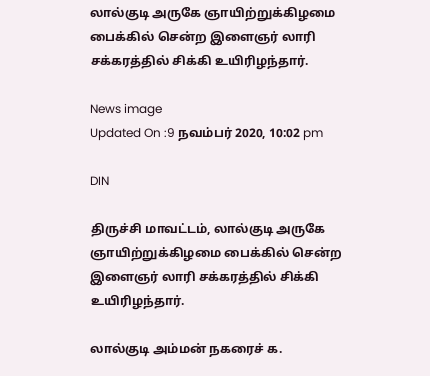லால்குடி அருகே ஞாயிற்றுக்கிழமை பைக்கில் சென்ற இளைஞர் லாரி சக்கரத்தில் சிக்கி உயிரிழந்தார்.

News image
Updated On :9 நவம்பர் 2020, 10:02 pm

DIN

திருச்சி மாவட்டம், லால்குடி அருகே ஞாயிற்றுக்கிழமை பைக்கில் சென்ற இளைஞர் லாரி சக்கரத்தில் சிக்கி உயிரிழந்தார்.

லால்குடி அம்மன் நகரைச் க.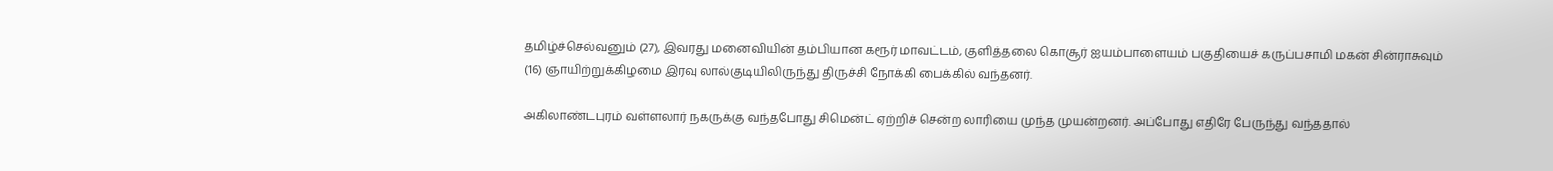தமிழ்ச்செல்வனும் (27), இவரது மனைவியின் தம்பியான கரூர் மாவட்டம், குளித்தலை கொசூர் ஐயம்பாளையம் பகுதியைச் கருப்பசாமி மகன் சின்ராசுவும் (16) ஞாயிற்றுக்கிழமை இரவு லால்குடியிலிருந்து திருச்சி நோக்கி பைக்கில் வந்தனர்.

அகிலாண்டபுரம் வள்ளலார் நகருக்கு வந்தபோது சிமென்ட் ஏற்றிச் சென்ற லாரியை முந்த முயன்றனர். அப்போது எதிரே பேருந்து வந்ததால்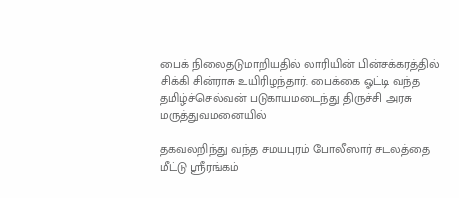பைக் நிலைதடுமாறியதில் லாரியின் பின்சக்கரத்தில் சிக்கி சின்ராசு உயிரிழந்தார். பைக்கை ஓட்டி வந்த தமிழ்ச்செல்வன் படுகாயமடைந்து திருச்சி அரசு மருத்துவமனையில்

தகவலறிந்து வந்த சமயபுரம் போலீஸார் சடலத்தை மீட்டு ஸ்ரீரங்கம்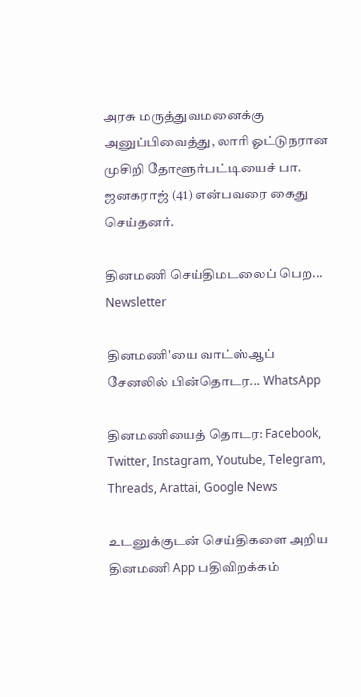அரசு மருத்துவமனைக்கு அனுப்பிவைத்து, லாரி ஓட்டுநரான முசிறி தோளூர்பட்டியைச் பா. ஜனகராஜ் (41) என்பவரை கைது செய்தனர்.

தினமணி செய்திமடலைப் பெற... Newsletter

தினமணி'யை வாட்ஸ்ஆப் சேனலில் பின்தொடர... WhatsApp

தினமணியைத் தொடர: Facebook, Twitter, Instagram, Youtube, Telegram, Threads, Arattai, Google News

உடனுக்குடன் செய்திகளை அறிய தினமணி App பதிவிறக்கம்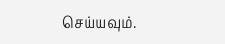செய்யவும்.